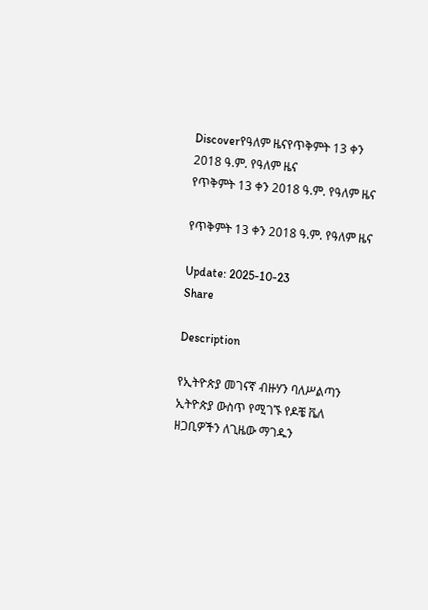Discoverየዓለም ዜናየጥቅምት 13 ቀን 2018 ዓ.ም. የዓለም ዜና
የጥቅምት 13 ቀን 2018 ዓ.ም. የዓለም ዜና

የጥቅምት 13 ቀን 2018 ዓ.ም. የዓለም ዜና

Update: 2025-10-23
Share

Description

የኢትዮጵያ መገናኛ ብዙሃን ባለሥልጣን ኢትዮጵያ ውስጥ የሚገኙ የዶቼ ቬለ ዘጋቢዎችን ለጊዜው ማገዱን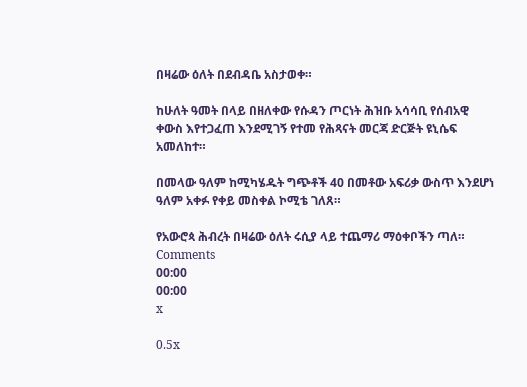በዛሬው ዕለት በደብዳቤ አስታወቀ።

ከሁለት ዓመት በላይ በዘለቀው የሱዳን ጦርነት ሕዝቡ አሳሳቢ የሰብአዊ ቀውስ እየተጋፈጠ እንደሚገኝ የተመ የሕጻናት መርጃ ድርጅት ዩኒሴፍ አመለከተ።

በመላው ዓለም ከሚካሄዱት ግጭቶች 40 በመቶው አፍሪቃ ውስጥ እንደሆነ ዓለም አቀፉ የቀይ መስቀል ኮሚቴ ገለጸ።

የአውሮጳ ሕብረት በዛሬው ዕለት ሩሲያ ላይ ተጨማሪ ማዕቀቦችን ጣለ።
Comments
00:00
00:00
x

0.5x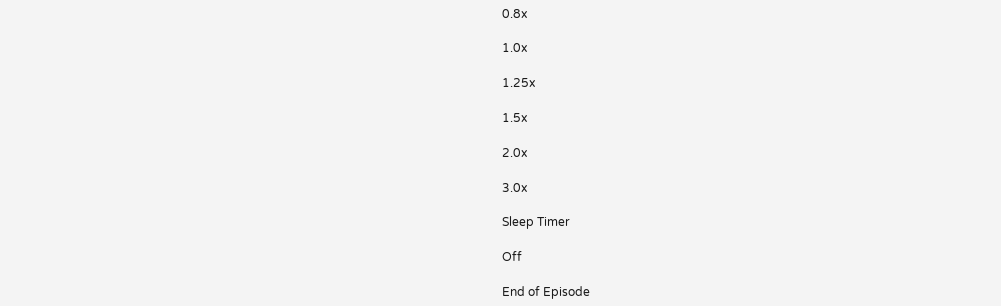0.8x

1.0x

1.25x

1.5x

2.0x

3.0x

Sleep Timer

Off

End of Episode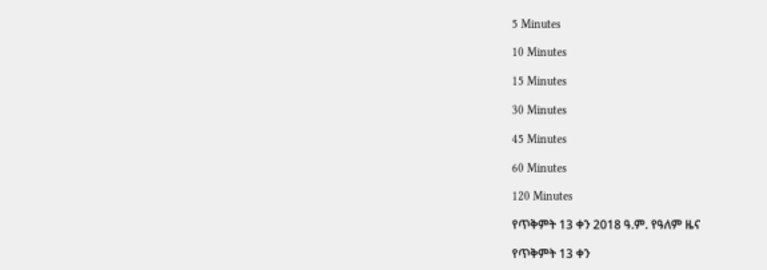5 Minutes

10 Minutes

15 Minutes

30 Minutes

45 Minutes

60 Minutes

120 Minutes

የጥቅምት 13 ቀን 2018 ዓ.ም. የዓለም ዜና

የጥቅምት 13 ቀን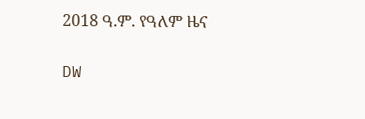2018 ዓ.ም. የዓለም ዜና

DW